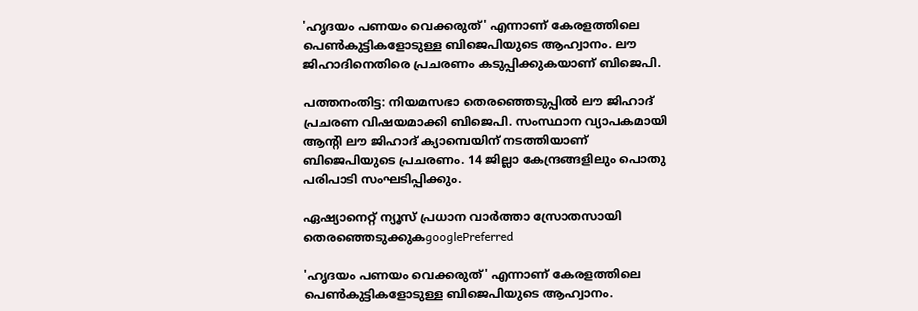'ഹൃദയം പണയം വെക്കരുത്' എന്നാണ് കേരളത്തിലെ പെൺകുട്ടികളോടുള്ള ബിജെപിയുടെ ആഹ്വാനം. ലൗ ജിഹാദിനെതിരെ പ്രചരണം കടുപ്പിക്കുകയാണ് ബിജെപി.

പത്തനംതിട്ട: നിയമസഭാ തെരഞ്ഞെടുപ്പിൽ ലൗ ജിഹാദ് പ്രചരണ വിഷയമാക്കി ബിജെപി. സംസ്ഥാന വ്യാപകമായി ആന്റി ലൗ ജിഹാദ് ക്യാമ്പെയിന് നടത്തിയാണ് ബിജെപിയുടെ പ്രചരണം. 14 ജില്ലാ കേന്ദ്രങ്ങളിലും പൊതു പരിപാടി സംഘ‍ടിപ്പിക്കും.

ഏഷ്യാനെറ്റ് ന്യൂസ് പ്രധാന വാർത്താ സ്രോതസായി തെരഞ്ഞെടുക്കുകgooglePreferred

'ഹൃദയം പണയം വെക്കരുത്' എന്നാണ് കേരളത്തിലെ പെൺകുട്ടികളോടുള്ള ബിജെപിയുടെ ആഹ്വാനം.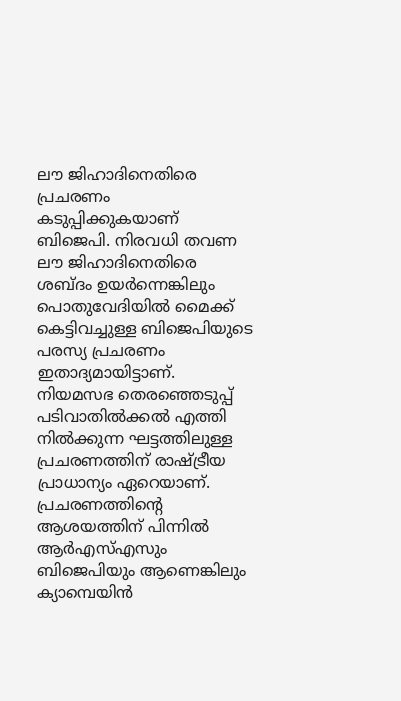ലൗ ജിഹാദിനെതിരെ പ്രചരണം കടുപ്പിക്കുകയാണ് ബിജെപി. നിരവധി തവണ ലൗ ജിഹാദിനെതിരെ ശബ്ദം ഉയർന്നെങ്കിലും പൊതുവേദിയിൽ മൈക്ക് കെട്ടിവച്ചുള്ള ബിജെപിയുടെ പരസ്യ പ്രചരണം ഇതാദ്യമായിട്ടാണ്. നിയമസഭ തെരഞ്ഞെടുപ്പ് പടിവാതിൽക്കൽ എത്തി നിൽക്കുന്ന ഘട്ടത്തിലുള്ള പ്രചരണത്തിന് രാഷ്ട്രീയ പ്രാധാന്യം ഏറെയാണ്. പ്രചരണത്തിന്റെ ആശയത്തിന് പിന്നിൽ ആർഎസ്എസും ബിജെപിയും ആണെങ്കിലും ക്യാമ്പെയിൻ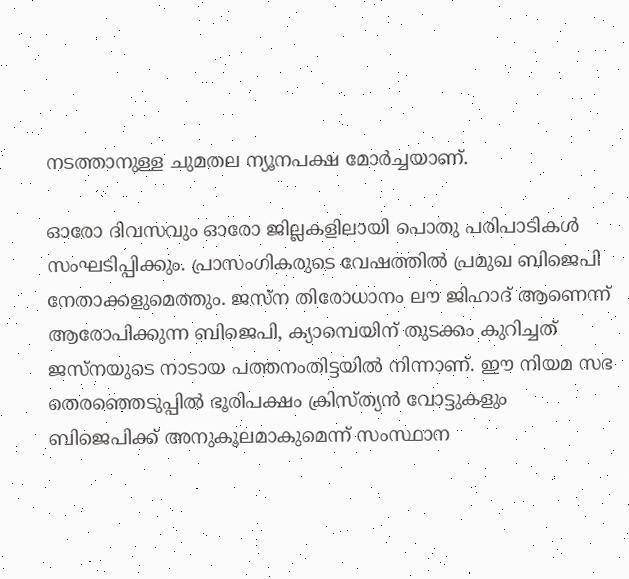നടത്താനുള്ള ചുമതല ന്യൂനപക്ഷ മോർച്ചയാണ്.

ഓരോ ദിവസവും ഓരോ ജില്ലകളിലായി പൊതു പരിപാടികൾ സംഘ‍ടിപ്പിക്കും. പ്രാസംഗികരുടെ വേഷത്തിൽ പ്രമുഖ ബിജെപി നേതാക്കളുമെത്തും. ജസ്ന തിരോധാനം ലൗ ജിഹാദ് ആണെന്ന് ആരോപിക്കുന്ന ബിജെപി, ക്യാമ്പെയിന് തുടക്കം കുറിച്ചത് ജസ്നയുടെ നാടായ പത്തനംതിട്ടയിൽ നിന്നാണ്. ഈ നിയമ സഭ തെരഞ്ഞെടുപ്പിൽ ഭൂരിപക്ഷം ക്രിസ്ത്യൻ വോട്ടുകളും ബിജെപിക്ക് അനുകൂലമാകുമെന്ന് സംസ്ഥാന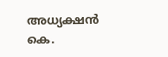അധ്യക്ഷൻ കെ.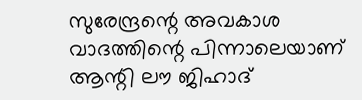സുരേന്ദ്രന്റെ അവകാശ വാദത്തിന്റെ പിന്നാലെയാണ് ആന്റി ലൗ ജിഹാദ്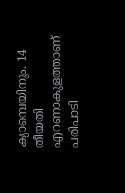ക്യാമ്പെയിനും. 14 തീയതി എറണാകുളത്താണ് പരിപാടി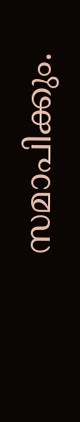സമാപിക്കും.